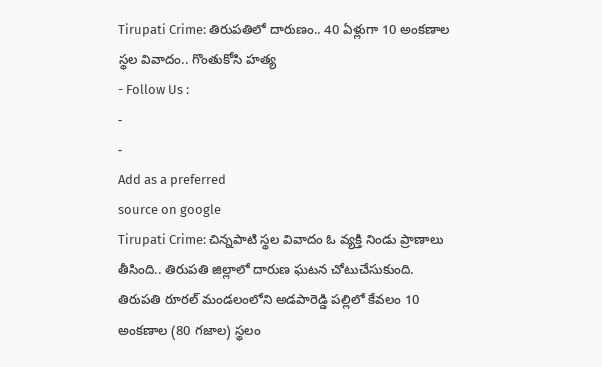Tirupati Crime: తిరుపతిలో దారుణం.. 40 ఏళ్లుగా 10 అంకణాల స్థల వివాదం.. గొంతుకోసి హత్య
- Follow Us :
-
-
Add as a preferred
source on google
Tirupati Crime: చిన్నపాటి స్థల వివాదం ఓ వ్యక్తి నిండు ప్రాణాలు తీసింది.. తిరుపతి జిల్లాలో దారుణ ఘటన చోటుచేసుకుంది. తిరుపతి రూరల్ మండలంలోని అడపారెడ్డి పల్లిలో కేవలం 10 అంకణాల (80 గజాల) స్థలం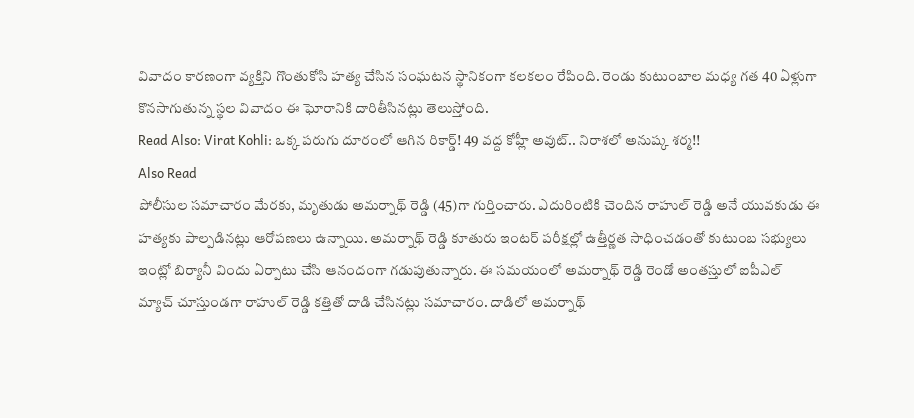వివాదం కారణంగా వ్యక్తిని గొంతుకోసి హత్య చేసిన సంఘటన స్థానికంగా కలకలం రేపింది. రెండు కుటుంబాల మధ్య గత 40 ఏళ్లుగా కొనసాగుతున్న స్థల వివాదం ఈ ఘోరానికి దారితీసినట్లు తెలుస్తోంది.
Read Also: Virat Kohli: ఒక్క పరుగు దూరంలో ఆగిన రికార్డ్! 49 వద్ద కోహ్లీ అవుట్.. నిరాశలో అనుష్క శర్మ!!
Also Read
పోలీసుల సమాచారం మేరకు, మృతుడు అమర్నాథ్ రెడ్డి (45)గా గుర్తించారు. ఎదురింటికి చెందిన రాహుల్ రెడ్డి అనే యువకుడు ఈ హత్యకు పాల్పడినట్లు ఆరోపణలు ఉన్నాయి. అమర్నాథ్ రెడ్డి కూతురు ఇంటర్ పరీక్షల్లో ఉత్తీర్ణత సాధించడంతో కుటుంబ సభ్యులు ఇంట్లో బిర్యానీ విందు ఏర్పాటు చేసి ఆనందంగా గడుపుతున్నారు. ఈ సమయంలో అమర్నాథ్ రెడ్డి రెండో అంతస్తులో ఐపీఎల్ మ్యాచ్ చూస్తుండగా రాహుల్ రెడ్డి కత్తితో దాడి చేసినట్లు సమాచారం. దాడిలో అమర్నాథ్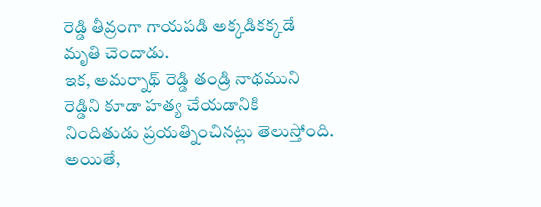రెడ్డి తీవ్రంగా గాయపడి అక్కడికక్కడే మృతి చెందాడు.
ఇక, అమర్నాథ్ రెడ్డి తండ్రి నాథముని రెడ్డిని కూడా హత్య చేయడానికి నిందితుడు ప్రయత్నించినట్లు తెలుస్తోంది. అయితే,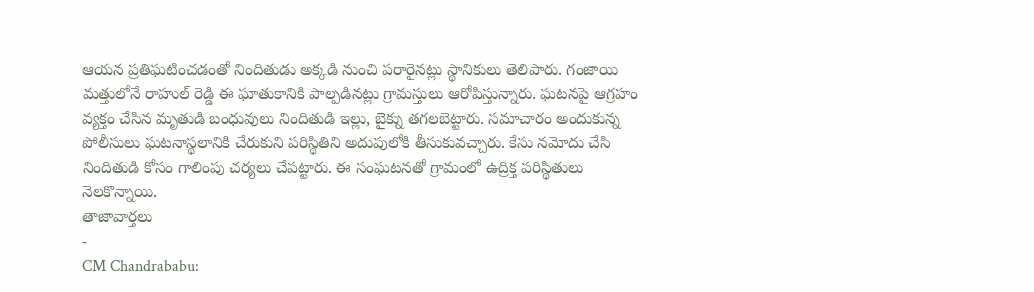ఆయన ప్రతిఘటించడంతో నిందితుడు అక్కడి నుంచి పరారైనట్లు స్థానికులు తెలిపారు. గంజాయి మత్తులోనే రాహుల్ రెడ్డి ఈ ఘాతుకానికి పాల్పడినట్లు గ్రామస్తులు ఆరోపిస్తున్నారు. ఘటనపై ఆగ్రహం వ్యక్తం చేసిన మృతుడి బంధువులు నిందితుడి ఇల్లు, బైక్ను తగలబెట్టారు. సమాచారం అందుకున్న పోలీసులు ఘటనాస్థలానికి చేరుకుని పరిస్థితిని అదుపులోకి తీసుకువచ్చారు. కేసు నమోదు చేసి నిందితుడి కోసం గాలింపు చర్యలు చేపట్టారు. ఈ సంఘటనతో గ్రామంలో ఉద్రిక్త పరిస్థితులు నెలకొన్నాయి.
తాజావార్తలు
-
CM Chandrababu: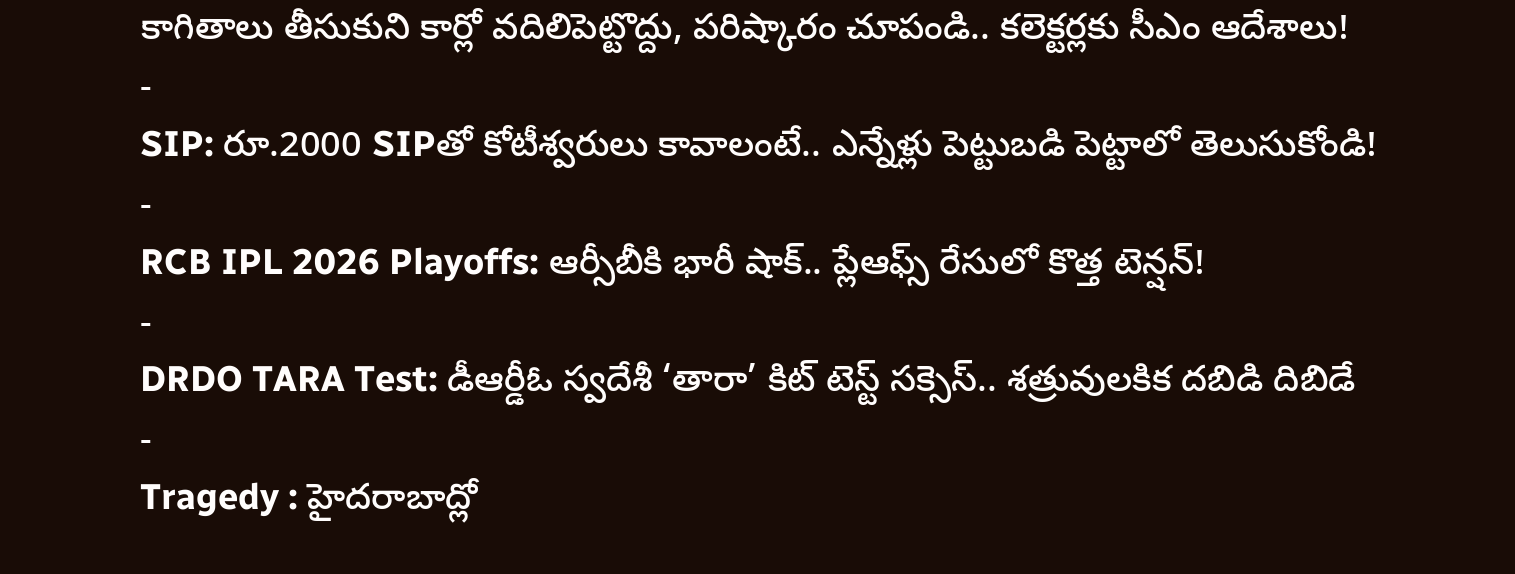కాగితాలు తీసుకుని కార్లో వదిలిపెట్టొద్దు, పరిష్కారం చూపండి.. కలెక్టర్లకు సీఎం ఆదేశాలు!
-
SIP: రూ.2000 SIPతో కోటీశ్వరులు కావాలంటే.. ఎన్నేళ్లు పెట్టుబడి పెట్టాలో తెలుసుకోండి!
-
RCB IPL 2026 Playoffs: ఆర్సీబీకి భారీ షాక్.. ప్లేఆఫ్స్ రేసులో కొత్త టెన్షన్!
-
DRDO TARA Test: డీఆర్డీఓ స్వదేశీ ‘తారా’ కిట్ టెస్ట్ సక్సెస్.. శత్రువులకిక దబిడి దిబిడే
-
Tragedy : హైదరాబాద్లో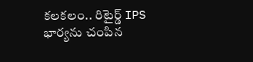కలకలం.. రిటైర్డ్ IPS భార్యను చంపిన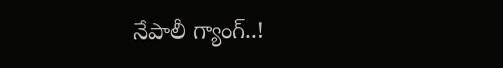నేపాలీ గ్యాంగ్..!